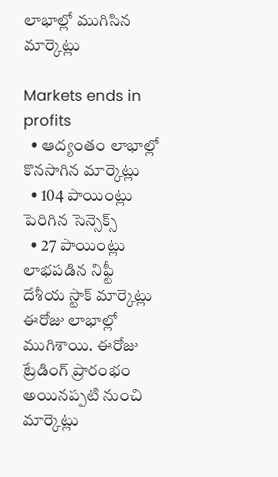లాభాల్లో ముగిసిన మార్కెట్లు

Markets ends in profits
  • ఆద్యంతం లాభాల్లో కొనసాగిన మార్కెట్లు
  • 104 పాయింట్లు పెరిగిన సెన్సెక్స్
  • 27 పాయింట్లు లాభపడిన నిఫ్టీ
దేశీయ స్టాక్ మార్కెట్లు ఈరోజు లాభాల్లో ముగిశాయి. ఈరోజు ట్రేడింగ్ ప్రారంభం అయినప్పటి నుంచి మార్కెట్లు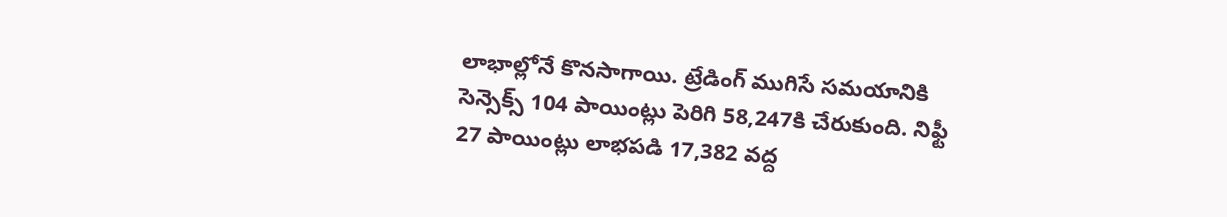లాభాల్లోనే కొనసాగాయి. ట్రేడింగ్ ముగిసే సమయానికి సెన్సెక్స్ 104 పాయింట్లు పెరిగి 58,247కి చేరుకుంది. నిఫ్టీ 27 పాయింట్లు లాభపడి 17,382 వద్ద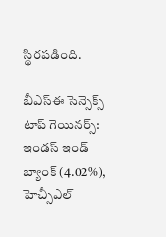స్థిరపడింది.

బీఎస్ఈ సెన్సెక్స్ టాప్ గెయినర్స్:
ఇండస్ ఇండ్ బ్యాంక్ (4.02%), హెచ్సీఎల్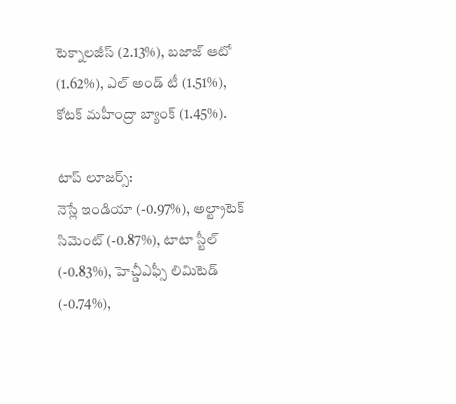టెక్నాలజీస్ (2.13%), బజాజ్ ఆటో (1.62%), ఎల్ అండ్ టీ (1.51%), కోటక్ మహీంద్రా బ్యాంక్ (1.45%).

టాప్ లూజర్స్:
నెస్లే ఇండియా (-0.97%), అల్ట్రాటెక్ సిమెంట్ (-0.87%), టాటా స్టీల్ (-0.83%), హెచ్డీఎఫ్సీ లిమిటెడ్ (-0.74%),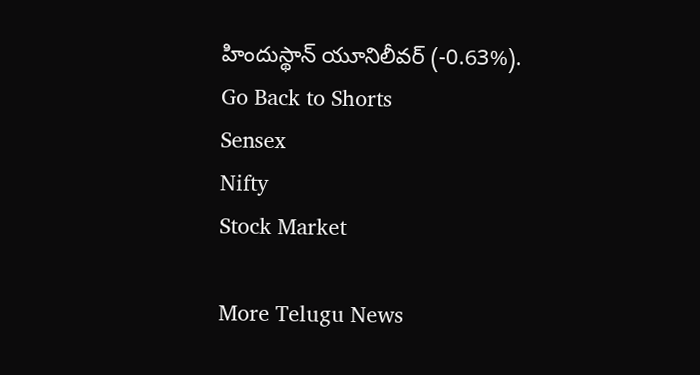హిందుస్థాన్ యూనిలీవర్ (-0.63%).
Go Back to Shorts
Sensex
Nifty
Stock Market

More Telugu News